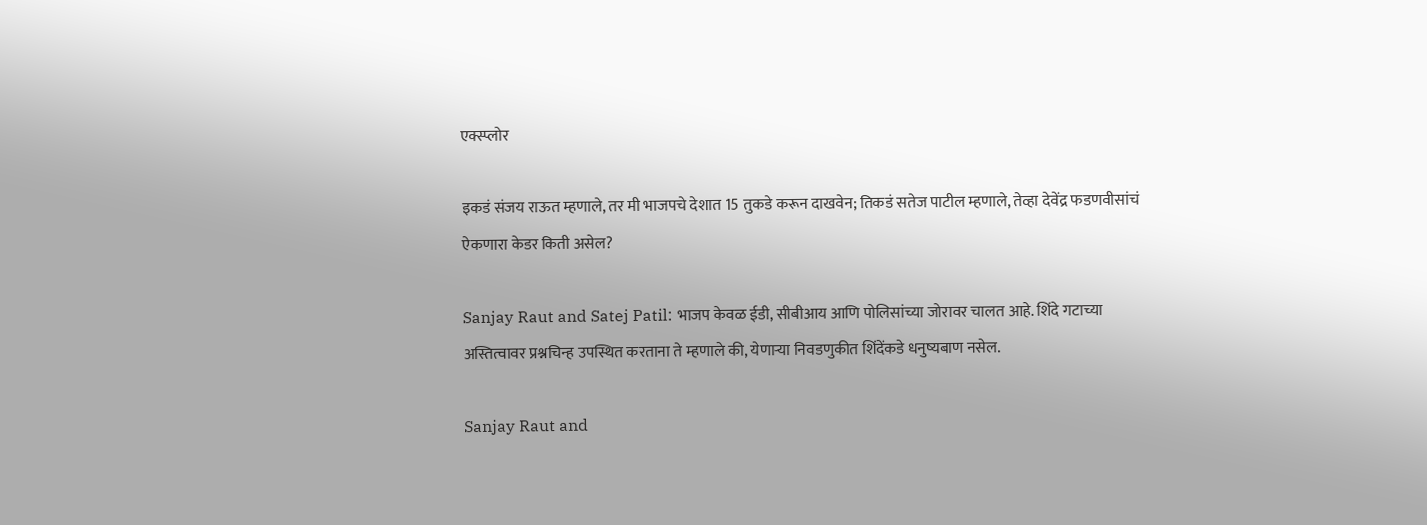एक्स्प्लोर

इकडं संजय राऊत म्हणाले, तर मी भाजपचे देशात 15 तुकडे करून दाखवेन; तिकडं सतेज पाटील म्हणाले, तेव्हा देवेंद्र फडणवीसांचं ऐकणारा केडर किती असेल?

Sanjay Raut and Satej Patil: भाजप केवळ ईडी, सीबीआय आणि पोलिसांच्या जोरावर चालत आहे. शिंदे गटाच्या अस्तित्वावर प्रश्नचिन्ह उपस्थित करताना ते म्हणाले की, येणाऱ्या निवडणुकीत शिंदेंकडे धनुष्यबाण नसेल.

Sanjay Raut and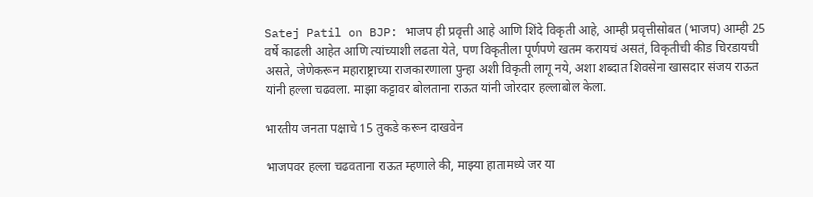Satej Patil on BJP: भाजप ही प्रवृत्ती आहे आणि शिंदे विकृती आहे, आम्ही प्रवृत्तीसोबत (भाजप) आम्ही 25 वर्षे काढली आहेत आणि त्यांच्याशी लढता येते, पण विकृतीला पूर्णपणे खतम करायचं असतं, विकृतीची कीड चिरडायची असते, जेणेकरून महाराष्ट्राच्या राजकारणाला पुन्हा अशी विकृती लागू नये, अशा शब्दात शिवसेना खासदार संजय राऊत यांनी हल्ला चढवला. माझा कट्टावर बोलताना राऊत यांनी जोरदार हल्लाबोल केला.

भारतीय जनता पक्षाचे 15 तुकडे करून दाखवेन

भाजपवर हल्ला चढवताना राऊत म्हणाले की, माझ्या हातामध्ये जर या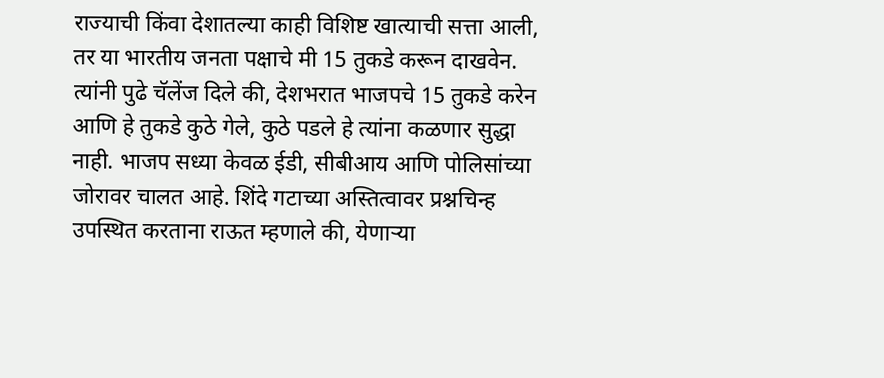राज्याची किंवा देशातल्या काही विशिष्ट खात्याची सत्ता आली, तर या भारतीय जनता पक्षाचे मी 15 तुकडे करून दाखवेन. त्यांनी पुढे चॅलेंज दिले की, देशभरात भाजपचे 15 तुकडे करेन आणि हे तुकडे कुठे गेले, कुठे पडले हे त्यांना कळणार सुद्धा नाही. भाजप सध्या केवळ ईडी, सीबीआय आणि पोलिसांच्या जोरावर चालत आहे. शिंदे गटाच्या अस्तित्वावर प्रश्नचिन्ह उपस्थित करताना राऊत म्हणाले की, येणाऱ्या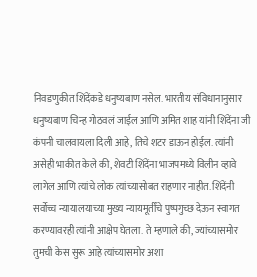निवडणुकीत शिंदेंकडे धनुष्यबाण नसेल. भारतीय संविधानानुसार धनुष्यबाण चिन्ह गोठवलं जाईल आणि अमित शाह यांनी शिंदेंना जी कंपनी चालवायला दिली आहे, तिचे शटर डाऊन होईल. त्यांनी असेही भाकीत केले की, शेवटी शिंदेंना भाजपमध्ये विलीन व्हावे लागेल आणि त्यांचे लोक त्यांच्यासोबत राहणार नाहीत. शिंदेंनी सर्वोच्च न्यायालयाच्या मुख्य न्यायमूर्तींचे पुष्पगुच्छ देऊन स्वागत करण्यावरही त्यांनी आक्षेप घेतला. ते म्हणाले की, ज्यांच्यासमोर तुमची केस सुरू आहे त्यांच्यासमोर अशा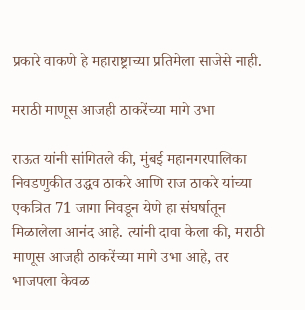प्रकारे वाकणे हे महाराष्ट्राच्या प्रतिमेला साजेसे नाही.

मराठी माणूस आजही ठाकरेंच्या मागे उभा

राऊत यांनी सांगितले की, मुंबई महानगरपालिका निवडणुकीत उद्धव ठाकरे आणि राज ठाकरे यांच्या एकत्रित 71 जागा निवडून येणे हा संघर्षातून मिळालेला आनंद आहे. त्यांनी दावा केला की, मराठी माणूस आजही ठाकरेंच्या मागे उभा आहे, तर भाजपला केवळ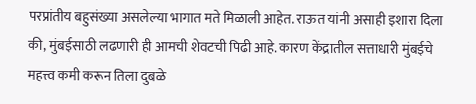परप्रांतीय बहुसंख्या असलेल्या भागात मते मिळाली आहेत. राऊत यांनी असाही इशारा दिला की, मुंबईसाठी लढणारी ही आमची शेवटची पिढी आहे. कारण केंद्रातील सत्ताधारी मुंबईचे महत्त्व कमी करून तिला दुबळे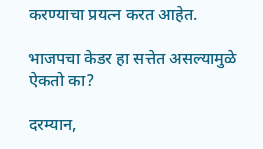करण्याचा प्रयत्न करत आहेत.

भाजपचा केडर हा सत्तेत असल्यामुळे ऐकतो का?

दरम्यान,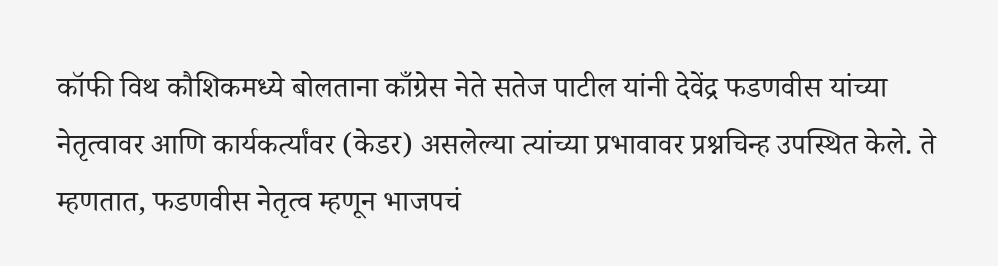कॉफी विथ कौशिकमध्ये बोलताना काँग्रेस नेते सतेज पाटील यांनी देवेंद्र फडणवीस यांच्या नेतृत्वावर आणि कार्यकर्त्यांवर (केडर) असलेल्या त्यांच्या प्रभावावर प्रश्नचिन्ह उपस्थित केले. ते म्हणतात, फडणवीस नेतृत्व म्हणून भाजपचं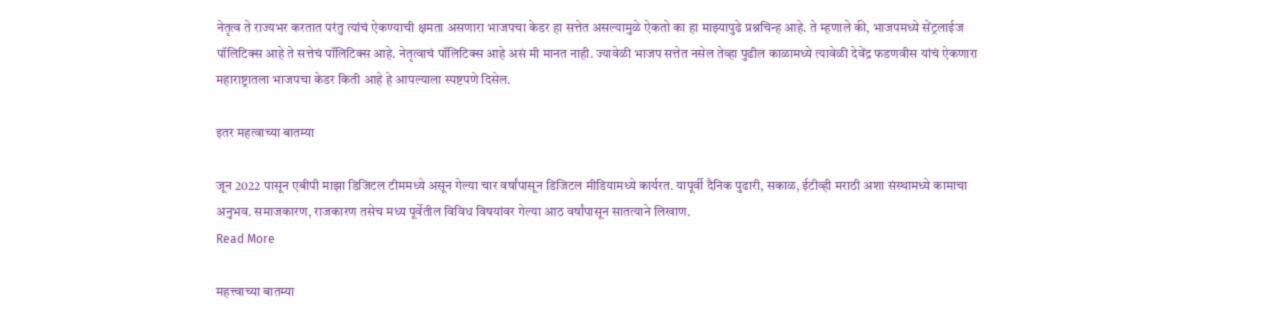नेतृत्व ते राज्यभर करतात परंतु त्यांचं ऐकण्याची क्षमता असणारा भाजपचा केडर हा सत्तेत असल्यामुळे ऐकतो का हा माझ्यापुढे प्रश्नचिन्ह आहे. ते म्हणाले की, भाजपमध्ये सेंट्रलाईज पॉलिटिक्स आहे ते सत्तेचं पॉलिटिक्स आहे. नेतृत्वाचं पॉलिटिक्स आहे असं मी मानत नाही. ज्यावेळी भाजप सत्तेत नसेल तेव्हा पुढील काळामध्ये त्यावेळी देवेंद्र फडणवीस यांचं ऐकणारा महाराष्ट्रातला भाजपचा केडर किती आहे हे आपल्याला स्पष्टपणे दिसेल.

इतर महत्वाच्या बातम्या

जून 2022 पासून एबीपी माझा डिजिटल टीममध्ये असून गेल्या चार वर्षांपासून डिजिटल मीडियामध्ये कार्यरत. यापूर्वी दैनिक पुढारी, सकाळ, ईटीव्ही मराठी अशा संस्थामध्ये कामाचा अनुभव. समाजकारण, राजकारण तसेच मध्य पूर्वेतील विविध विषयांवर गेल्या आठ वर्षांपासून सातत्याने लिखाण.
Read More

महत्त्वाच्या बातम्या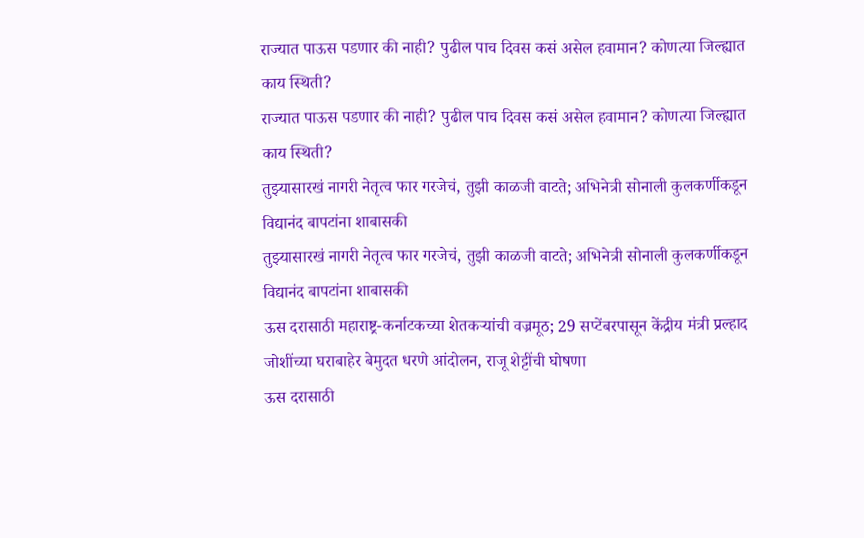राज्यात पाऊस पडणार की नाही? पुढील पाच दिवस कसं असेल हवामान? कोणत्या जिल्ह्यात काय स्थिती?
राज्यात पाऊस पडणार की नाही? पुढील पाच दिवस कसं असेल हवामान? कोणत्या जिल्ह्यात काय स्थिती?
तुझ्यासारखं नागरी नेतृत्व फार गरजेचं, तुझी काळजी वाटते; अभिनेत्री सोनाली कुलकर्णीकडून विद्यानंद बापटांना शाबासकी
तुझ्यासारखं नागरी नेतृत्व फार गरजेचं, तुझी काळजी वाटते; अभिनेत्री सोनाली कुलकर्णीकडून विद्यानंद बापटांना शाबासकी
ऊस दरासाठी महाराष्ट्र-कर्नाटकच्या शेतकऱ्यांची वज्रमूठ; 29 सप्टेंबरपासून केंद्रीय मंत्री प्रल्हाद जोशींच्या घराबाहेर बेमुदत धरणे आंदोलन, राजू शेट्टींची घोषणा
ऊस दरासाठी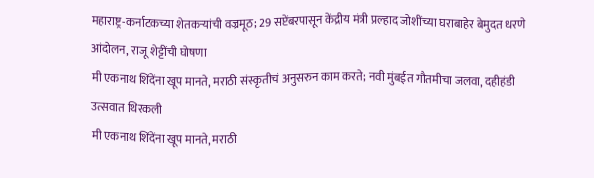महाराष्ट्र-कर्नाटकच्या शेतकऱ्यांची वज्रमूठ; 29 सप्टेंबरपासून केंद्रीय मंत्री प्रल्हाद जोशींच्या घराबाहेर बेमुदत धरणे आंदोलन, राजू शेट्टींची घोषणा
मी एकनाथ शिंदेंना खूप मानते, मराठी संस्कृतीचं अनुसरुन काम करते; नवी मुंबईत गौतमीचा जलवा, दहीहंडी उत्सवात थिरकली
मी एकनाथ शिंदेंना खूप मानते, मराठी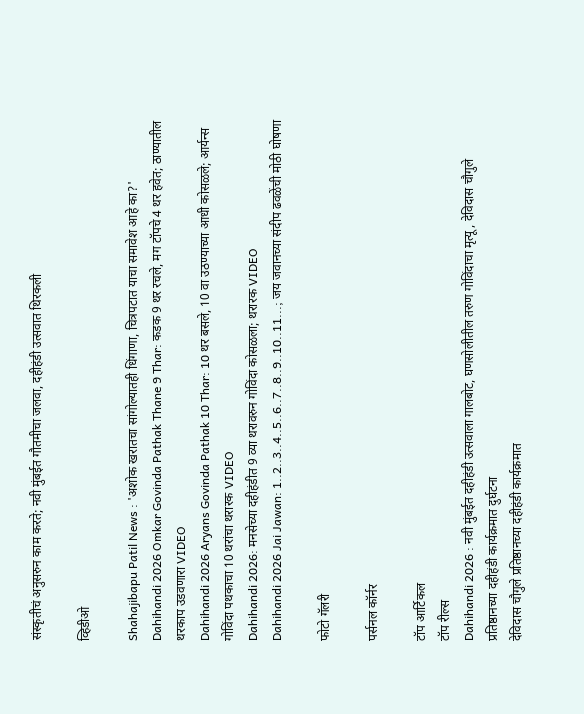संस्कृतीचं अनुसरुन काम करते; नवी मुंबईत गौतमीचा जलवा, दहीहंडी उत्सवात थिरकली

व्हिडीओ

Shahajibapu Patil News : 'अशोक खरातचा सांगोल्यातही धिंगाणा, चित्रपटात याचा समावेश आहे का?'
Dahihandi 2026 Omkar Govinda Pathak Thane 9 Thar: कडक 9 थर रचले, मग टॉपचे 4 थर हवेत; ठाण्यातील थरकाप उडवणारा VIDEO
Dahihandi 2026 Aryans Govinda Pathak 10 Thar: 10 थर बसले, 10 वा उठण्याच्या आधी कोसळले; आर्यन्स गोविंदा पथकाचा 10 थरांचा थरारक VIDEO
Dahihandi 2026: मनसेच्या दहीहंडीत 9 व्या थरावरुन गोविंदा कोसळला; थरारक VIDEO
Dahihandi 2026 Jai Jawan: 1..2..3..4..5..6..7..8..9..10..11...; जय जवानच्या संदीप ढवळेंची मोठी घोषणा

फोटो गॅलरी

पर्सनल कॉर्नर

टॉप आर्टिकल
टॉप रील्स
Dahihandi 2026 : नवी मुंबईत दहीहंडी उत्सवाला गालबोट, घणसोलीतील तरुण गोविंदाचा मृत्यू, देविदास चौगुले प्रतिष्ठानच्या दहीहंडी कार्यक्रमात दुर्घटना
देविदास चौगुले प्रतिष्ठानच्या दहीहंडी कार्यक्रमात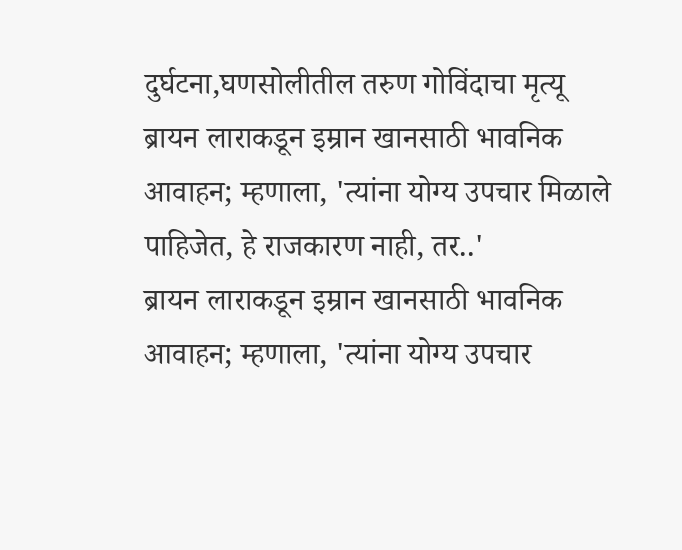दुर्घटना,घणसोलीतील तरुण गोविंदाचा मृत्यू
ब्रायन लाराकडून इम्रान खानसाठी भावनिक आवाहन; म्हणाला, 'त्यांना योग्य उपचार मिळाले पाहिजेत, हे राजकारण नाही, तर..'
ब्रायन लाराकडून इम्रान खानसाठी भावनिक आवाहन; म्हणाला, 'त्यांना योग्य उपचार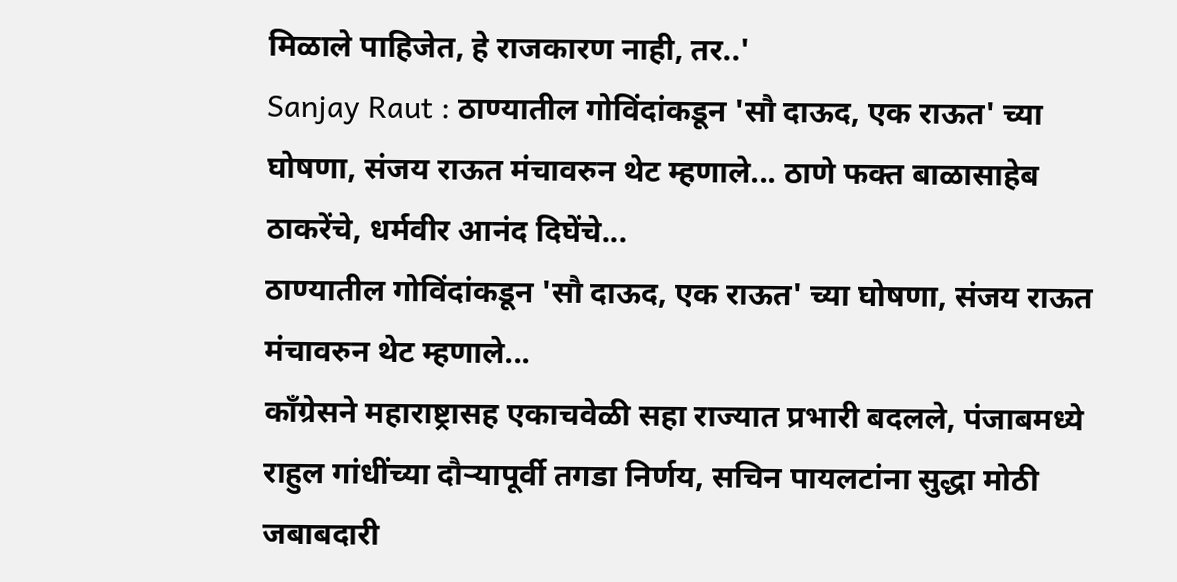मिळाले पाहिजेत, हे राजकारण नाही, तर..'
Sanjay Raut : ठाण्यातील गोविंदांकडून 'सौ दाऊद, एक राऊत' च्या घोषणा, संजय राऊत मंचावरुन थेट म्हणाले... ठाणे फक्त बाळासाहेब ठाकरेंचे, धर्मवीर आनंद दिघेंचे...
ठाण्यातील गोविंदांकडून 'सौ दाऊद, एक राऊत' च्या घोषणा, संजय राऊत मंचावरुन थेट म्हणाले...
काँग्रेसने महाराष्ट्रासह एकाचवेळी सहा राज्यात प्रभारी बदलले, पंजाबमध्ये राहुल गांधींच्या दौऱ्यापूर्वी तगडा निर्णय, सचिन पायलटांना सुद्धा मोठी जबाबदारी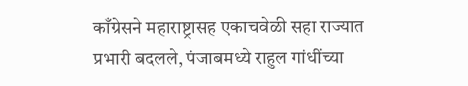काँग्रेसने महाराष्ट्रासह एकाचवेळी सहा राज्यात प्रभारी बदलले, पंजाबमध्ये राहुल गांधींच्या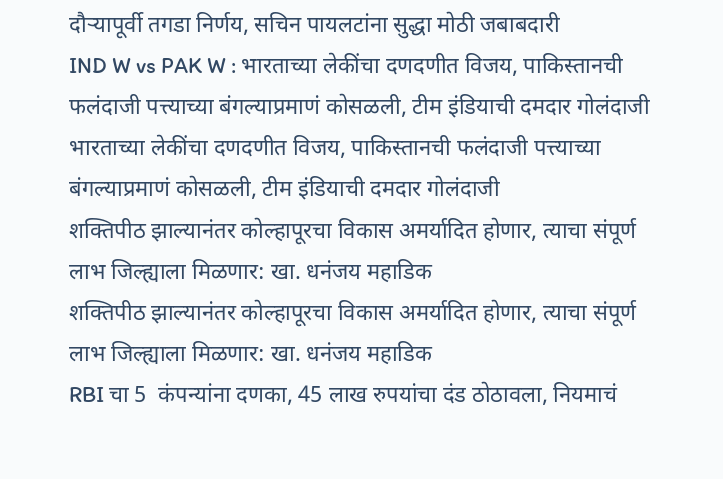दौऱ्यापूर्वी तगडा निर्णय, सचिन पायलटांना सुद्धा मोठी जबाबदारी
IND W vs PAK W : भारताच्या लेकींचा दणदणीत विजय, पाकिस्तानची फलंदाजी पत्त्याच्या बंगल्याप्रमाणं कोसळली, टीम इंडियाची दमदार गोलंदाजी
भारताच्या लेकींचा दणदणीत विजय, पाकिस्तानची फलंदाजी पत्त्याच्या बंगल्याप्रमाणं कोसळली, टीम इंडियाची दमदार गोलंदाजी
शक्तिपीठ झाल्यानंतर कोल्हापूरचा विकास अमर्यादित होणार, त्याचा संपूर्ण लाभ जिल्ह्याला मिळणार: खा. धनंजय महाडिक
शक्तिपीठ झाल्यानंतर कोल्हापूरचा विकास अमर्यादित होणार, त्याचा संपूर्ण लाभ जिल्ह्याला मिळणार: खा. धनंजय महाडिक
RBI चा 5  कंपन्यांना दणका, 45 लाख रुपयांचा दंड ठोठावला, नियमाचं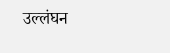उल्लंघन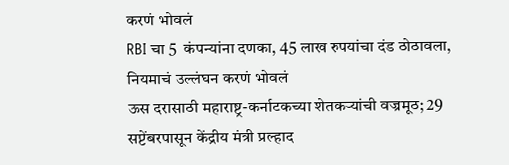करणं भोवलं
RBI चा 5  कंपन्यांना दणका, 45 लाख रुपयांचा दंड ठोठावला, नियमाचं उल्लंघन करणं भोवलं
ऊस दरासाठी महाराष्ट्र-कर्नाटकच्या शेतकऱ्यांची वज्रमूठ; 29 सप्टेंबरपासून केंद्रीय मंत्री प्रल्हाद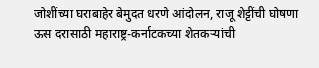जोशींच्या घराबाहेर बेमुदत धरणे आंदोलन, राजू शेट्टींची घोषणा
ऊस दरासाठी महाराष्ट्र-कर्नाटकच्या शेतकऱ्यांची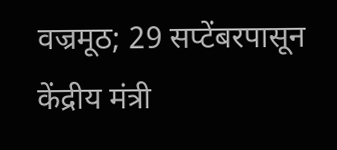वज्रमूठ; 29 सप्टेंबरपासून केंद्रीय मंत्री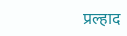प्रल्हाद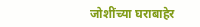जोशींच्या घराबाहेर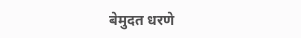बेमुदत धरणे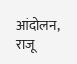आंदोलन, राजू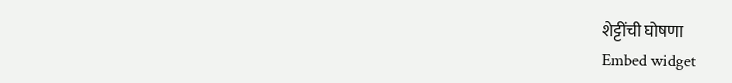शेट्टींची घोषणा
Embed widget